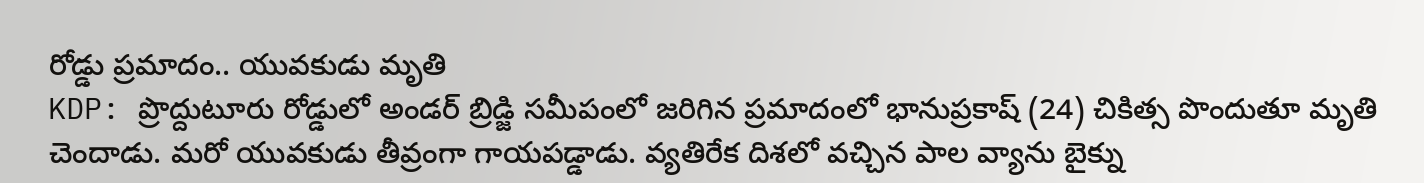రోడ్డు ప్రమాదం.. యువకుడు మృతి
KDP: ప్రొద్దుటూరు రోడ్డులో అండర్ బ్రిడ్జి సమీపంలో జరిగిన ప్రమాదంలో భానుప్రకాష్ (24) చికిత్స పొందుతూ మృతి చెందాడు. మరో యువకుడు తీవ్రంగా గాయపడ్డాడు. వ్యతిరేక దిశలో వచ్చిన పాల వ్యాను బైక్ను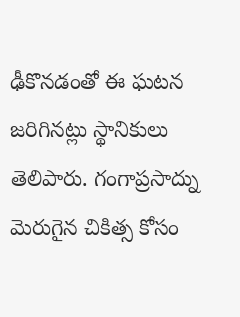ఢీకొనడంతో ఈ ఘటన జరిగినట్లు స్థానికులు తెలిపారు. గంగాప్రసాద్ను మెరుగైన చికిత్స కోసం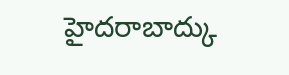హైదరాబాద్కు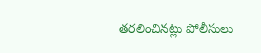తరలించినట్లు పోలీసులు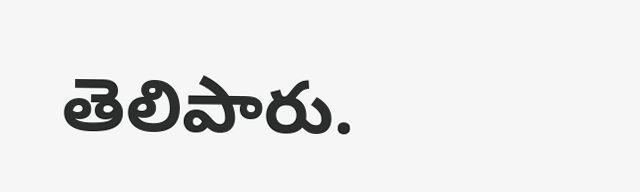తెలిపారు.